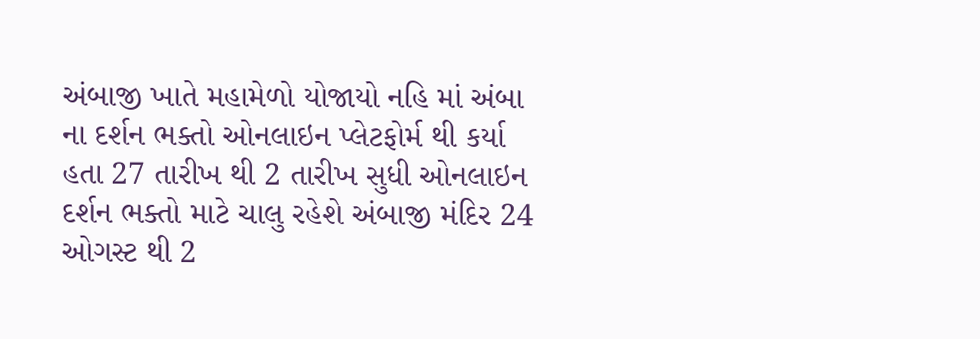અંબાજી ખાતે મહામેળો યોજાયો નહિ માં અંબા ના દર્શન ભક્તો ઓનલાઇન પ્લેટફોર્મ થી કર્યા હતા 27 તારીખ થી 2 તારીખ સુધી ઓનલાઇન દર્શન ભક્તો માટે ચાલુ રહેશે અંબાજી મંદિર 24 ઓગસ્ટ થી 2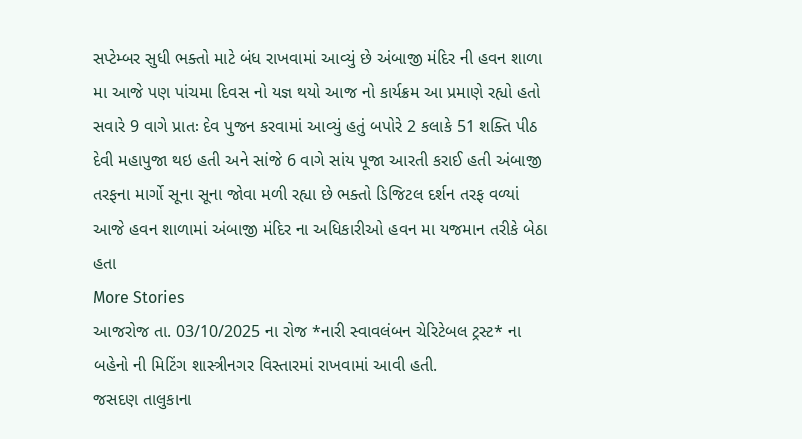સપ્ટેમ્બર સુધી ભક્તો માટે બંધ રાખવામાં આવ્યું છે અંબાજી મંદિર ની હવન શાળા મા આજે પણ પાંચમા દિવસ નો યજ્ઞ થયો આજ નો કાર્યક્રમ આ પ્રમાણે રહ્યો હતો સવારે 9 વાગે પ્રાતઃ દેવ પુજન કરવામાં આવ્યું હતું બપોરે 2 કલાકે 51 શક્તિ પીઠ દેવી મહાપુજા થઇ હતી અને સાંજે 6 વાગે સાંય પૂજા આરતી કરાઈ હતી અંબાજી તરફના માર્ગો સૂના સૂના જોવા મળી રહ્યા છે ભક્તો ડિજિટલ દર્શન તરફ વળ્યાં આજે હવન શાળામાં અંબાજી મંદિર ના અધિકારીઓ હવન મા યજમાન તરીકે બેઠા હતા
More Stories
આજરોજ તા. 03/10/2025 ના રોજ *નારી સ્વાવલંબન ચેરિટેબલ ટ્રસ્ટ* ના બહેનો ની મિટિંગ શાસ્ત્રીનગર વિસ્તારમાં રાખવામાં આવી હતી.
જસદણ તાલુકાના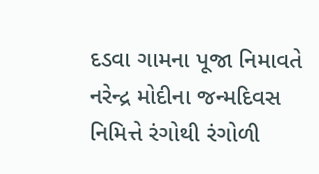દડવા ગામના પૂજા નિમાવતે નરેન્દ્ર મોદીના જન્મદિવસ નિમિત્તે રંગોથી રંગોળી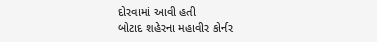દોરવામાં આવી હતી
બોટાદ શહેરના મહાવીર કોર્નર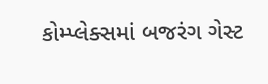કોમ્પ્લેક્સમાં બજરંગ ગેસ્ટ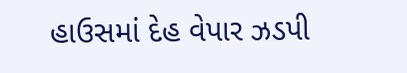હાઉસમાં દેહ વેપાર ઝડપી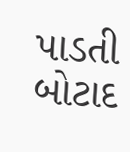પાડતી બોટાદ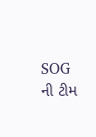SOG ની ટીમ